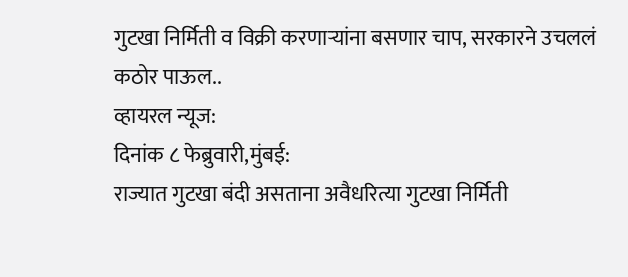गुटखा निर्मिती व विक्री करणाऱ्यांना बसणार चाप, सरकारने उचललं कठोर पाऊल..
व्हायरल न्यूज:
दिनांक ८ फेब्रुवारी,मुंबई:
राज्यात गुटखा बंदी असताना अवैधरित्या गुटखा निर्मिती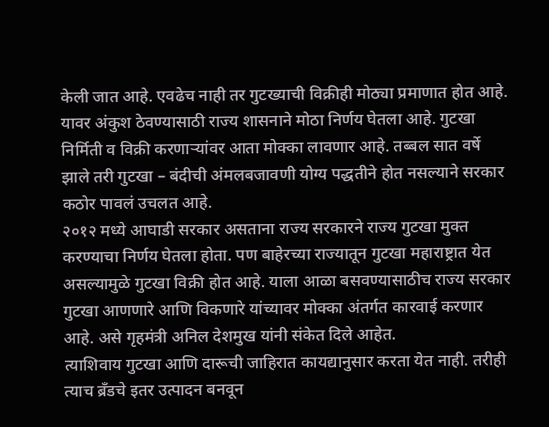केली जात आहे. एवढेच नाही तर गुटख्याची विक्रीही मोठ्या प्रमाणात होत आहे. यावर अंकुश ठेवण्यासाठी राज्य शासनाने मोठा निर्णय घेतला आहे. गुटखा निर्मिती व विक्री करणाऱ्यांवर आता मोक्का लावणार आहे. तब्बल सात वर्षे झाले तरी गुटखा – बंदीची अंमलबजावणी योग्य पद्धतीने होत नसल्याने सरकार कठोर पावलं उचलत आहे.
२०१२ मध्ये आघाडी सरकार असताना राज्य सरकारने राज्य गुटखा मुक्त करण्याचा निर्णय घेतला होता. पण बाहेरच्या राज्यातून गुटखा महाराष्ट्रात येत असल्यामुळे गुटखा विक्री होत आहे. याला आळा बसवण्यासाठीच राज्य सरकार गुटखा आणणारे आणि विकणारे यांच्यावर मोक्का अंतर्गत कारवाई करणार आहे. असे गृहमंत्री अनिल देशमुख यांनी संकेत दिले आहेत.
त्याशिवाय गुटखा आणि दारूची जाहिरात कायद्यानुसार करता येत नाही. तरीही त्याच ब्रँडचे इतर उत्पादन बनवून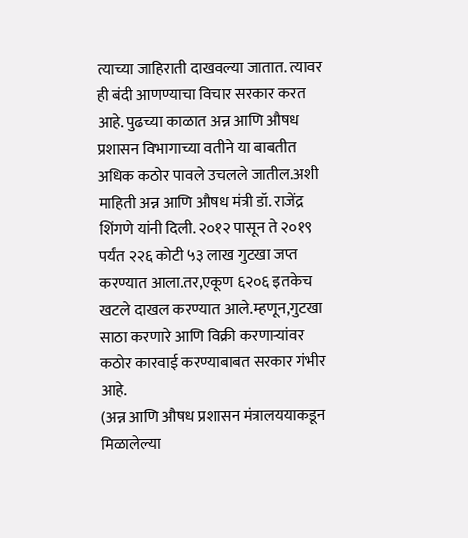त्याच्या जाहिराती दाखवल्या जातात. त्यावर ही बंदी आणण्याचा विचार सरकार करत आहे. पुढच्या काळात अन्न आणि औषध प्रशासन विभागाच्या वतीने या बाबतीत अधिक कठोर पावले उचलले जातील.अशी माहिती अन्न आणि औषध मंत्री डॉ. राजेंद्र शिंगणे यांनी दिली. २०१२ पासून ते २०१९ पर्यंत २२६ कोटी ५३ लाख गुटखा जप्त करण्यात आला.तर,एकूण ६२०६ इतकेच खटले दाखल करण्यात आले.म्हणून,गुटखा साठा करणारे आणि विक्री करणाऱ्यांवर कठोर कारवाई करण्याबाबत सरकार गंभीर आहे.
(अन्न आणि औषध प्रशासन मंत्रालययाकडून मिळालेल्या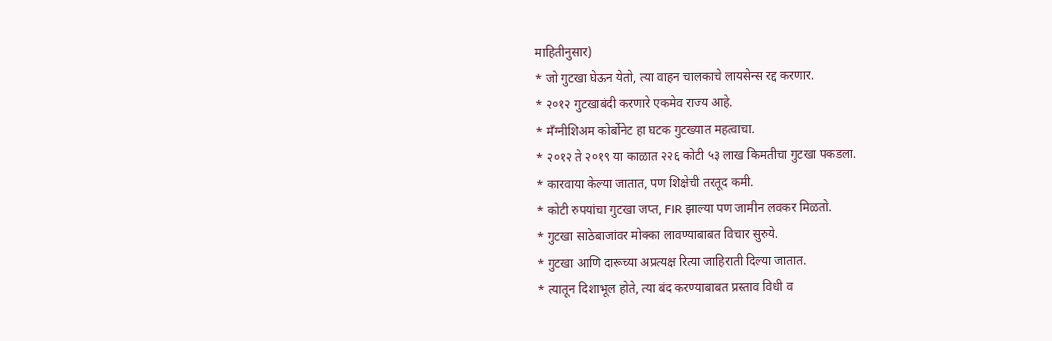माहितीनुसार)
* जो गुटखा घेऊन येतो, त्या वाहन चालकाचे लायसेन्स रद्द करणार.
* २०१२ गुटखाबंदी करणारे एकमेव राज्य आहे.
* मँग्नीशिअम कोर्बोनेट हा घटक गुटख्यात महत्वाचा.
* २०१२ ते २०१९ या काळात २२६ कोटी ५३ लाख किमतीचा गुटखा पकडला.
* कारवाया केल्या जातात, पण शिक्षेची तरतूद कमी.
* कोटी रुपयांचा गुटखा जप्त, FIR झाल्या पण जामीन लवकर मिळतो.
* गुटखा साठेबाजांवर मोक्का लावण्याबाबत विचार सुरुये.
* गुटखा आणि दारूच्या अप्रत्यक्ष रित्या जाहिराती दिल्या जातात.
* त्यातून दिशाभूल होते, त्या बंद करण्याबाबत प्रस्ताव विधी व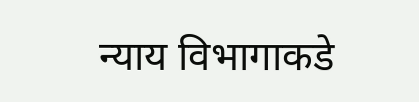न्याय विभागाकडे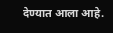देण्यात आला आहे.